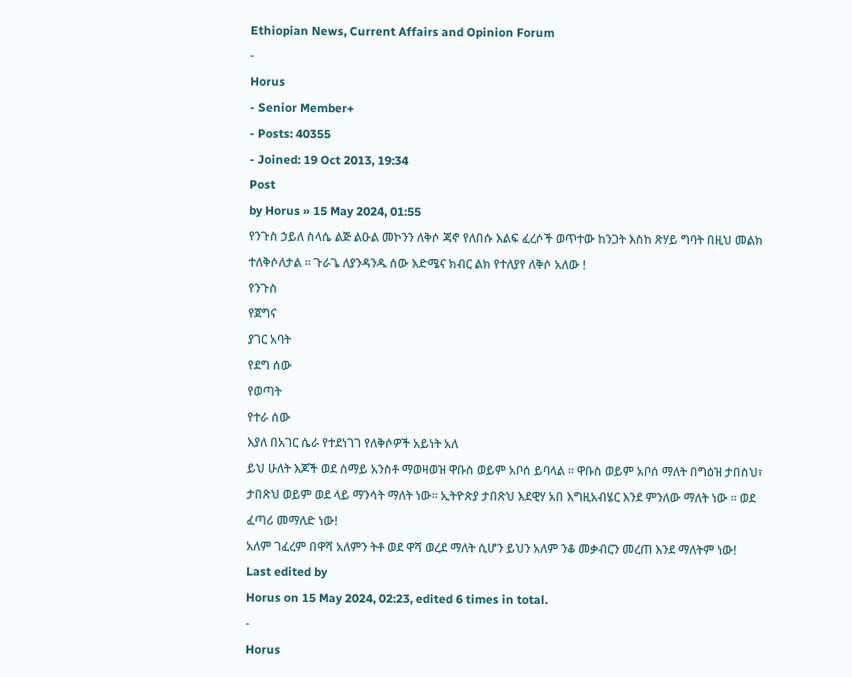Ethiopian News, Current Affairs and Opinion Forum
-
Horus
- Senior Member+
- Posts: 40355
- Joined: 19 Oct 2013, 19:34
Post
by Horus » 15 May 2024, 01:55
የንጉስ ኃይለ ስላሴ ልጅ ልዑል መኮንን ለቅሶ ጃኖ የለበሱ እልፍ ፈረሶች ወጥተው ከንጋት እስከ ጽሃይ ግባት በዚህ መልክ ተለቅሶለታል ። ጉራጌ ለያንዳንዱ ሰው እድሜና ክብር ልክ የተለያየ ለቅሶ አለው !
የንጉስ
የጀግና
ያገር አባት
የደግ ሰው
የወጣት
የተራ ሰው
እያለ በአገር ሴራ የተደነገገ የለቅሶዎች አይነት አለ
ይህ ሁለት እጆች ወደ ሰማይ አንስቶ ማወዛወዝ ዋቡስ ወይም አቦሰ ይባላል ። ዋቡስ ወይም አቦሰ ማለት በግዕዝ ታበስህ፣ ታበጽህ ወይም ወደ ላይ ማንሳት ማለት ነው። ኢትዮጵያ ታበጽህ እደዊሃ አበ እግዚአብሄር እንደ ምንለው ማለት ነው ። ወደ ፈጣሪ መማለድ ነው!
አለም ገፈረም በዋሻ አለምን ትቶ ወደ ዋሻ ወረደ ማለት ሲሆን ይህን አለም ንቆ መቃብርን መረጠ እንደ ማለትም ነው!
Last edited by
Horus on 15 May 2024, 02:23, edited 6 times in total.
-
Horus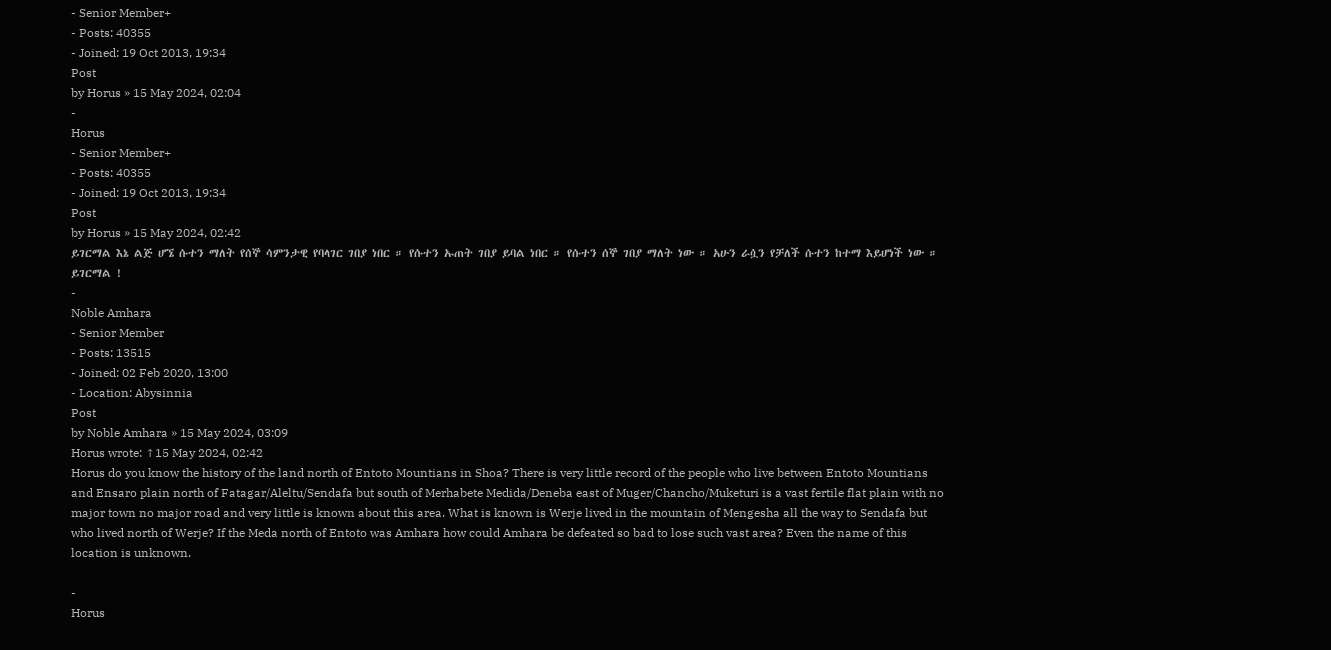- Senior Member+
- Posts: 40355
- Joined: 19 Oct 2013, 19:34
Post
by Horus » 15 May 2024, 02:04
-
Horus
- Senior Member+
- Posts: 40355
- Joined: 19 Oct 2013, 19:34
Post
by Horus » 15 May 2024, 02:42
ይገርማል እኔ ልጅ ሆኜ ሱተን ማለት የሰኞ ሳምንታዊ የባላገር ገበያ ነበር ። የሱተን ኡጠት ገበያ ይባል ነበር ። የሱተን ሰኞ ገበያ ማለት ነው ። አሁን ራሷን የቻለች ሱተን ከተማ እይሆነች ነው ። ይገርማል !
-
Noble Amhara
- Senior Member
- Posts: 13515
- Joined: 02 Feb 2020, 13:00
- Location: Abysinnia
Post
by Noble Amhara » 15 May 2024, 03:09
Horus wrote: ↑15 May 2024, 02:42
Horus do you know the history of the land north of Entoto Mountians in Shoa? There is very little record of the people who live between Entoto Mountians and Ensaro plain north of Fatagar/Aleltu/Sendafa but south of Merhabete Medida/Deneba east of Muger/Chancho/Muketuri is a vast fertile flat plain with no major town no major road and very little is known about this area. What is known is Werje lived in the mountain of Mengesha all the way to Sendafa but who lived north of Werje? If the Meda north of Entoto was Amhara how could Amhara be defeated so bad to lose such vast area? Even the name of this location is unknown.

-
Horus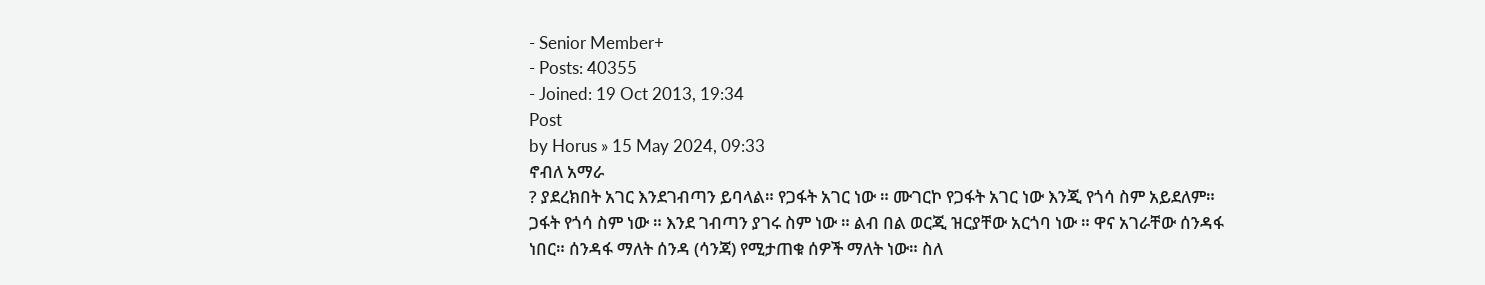- Senior Member+
- Posts: 40355
- Joined: 19 Oct 2013, 19:34
Post
by Horus » 15 May 2024, 09:33
ኖብለ አማራ
? ያደረክበት አገር እንደገብጣን ይባላል። የጋፋት አገር ነው ። ሙገርኮ የጋፋት አገር ነው እንጂ የጎሳ ስም አይደለም። ጋፋት የጎሳ ስም ነው ። እንደ ገብጣን ያገሩ ስም ነው ። ልብ በል ወርጂ ዝርያቸው አርጎባ ነው ። ዋና አገራቸው ሰንዳፋ ነበር። ሰንዳፋ ማለት ሰንዳ (ሳንጃ) የሚታጠቁ ሰዎች ማለት ነው። ስለ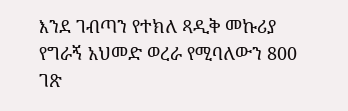እንደ ገብጣን የተክለ ጻዲቅ መኩሪያ የግራኝ አህመድ ወረራ የሚባለውን 800 ገጽ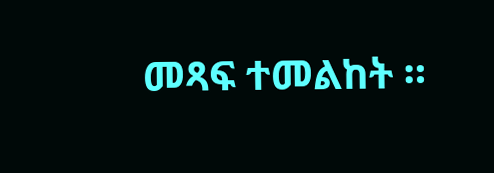መጻፍ ተመልከት ።